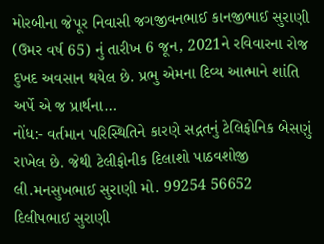મોરબીના જેપૂર નિવાસી જગજીવનભાઈ કાનજીભાઈ સુરાણી (ઉમર વર્ષ 65) નું તારીખ 6 જૂન, 2021ને રવિવારના રોજ દુખદ અવસાન થયેલ છે. પ્રભુ એમના દિવ્ય આત્માને શાંતિ અર્પે એ જ પ્રાર્થના…
નોંધ:- વર્તમાન પરિસ્થિતિને કારણે સદ્ગતનું ટેલિફોનિક બેસણું રાખેલ છે. જેથી ટેલીફોનીક દિલાશો પાઠવશોજી
લી.મનસુખભાઈ સુરાણી મો. 99254 56652
દિલીપભાઈ સુરાણી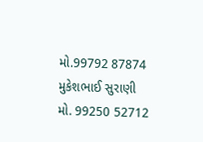મો.99792 87874
મુકેશભાઈ સુરાણી મો. 99250 52712